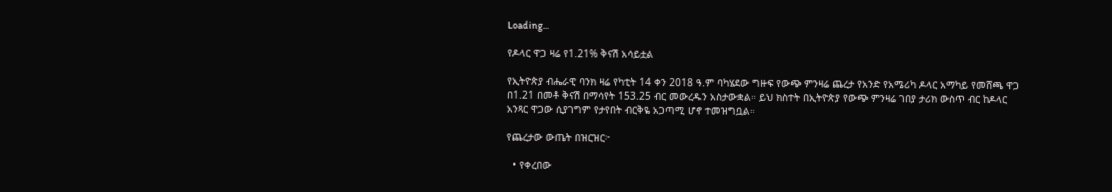Loading...

የዶላር ዋጋ ዛሬ የ1.21% ቅናሽ አሳይቷል

የኢትዮጵያ ብሔራዊ ባንክ ዛሬ የካቲት 14 ቀን 2018 ዓ.ም ባካሄደው ግዙፍ የውጭ ምንዛሬ ጨረታ የአንድ የአሜሪካ ዶላር አማካይ የመሸጫ ዋጋ በ1.21 በመቶ ቅናሽ በማሳየት 153.25 ብር መውረዱን አስታውቋል። ይህ ክስተት በኢትዮጵያ የውጭ ምንዛሬ ገበያ ታሪክ ውስጥ ብር ከዶላር አንጻር ዋጋው ሲያገግም የታየበት ብርቅዬ አጋጣሚ ሆኖ ተመዝግቧል።

የጨረታው ውጤት በዝርዝር፦

  • የቀረበው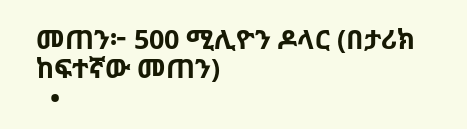መጠን፦ 500 ሚሊዮን ዶላር (በታሪክ ከፍተኛው መጠን)
  •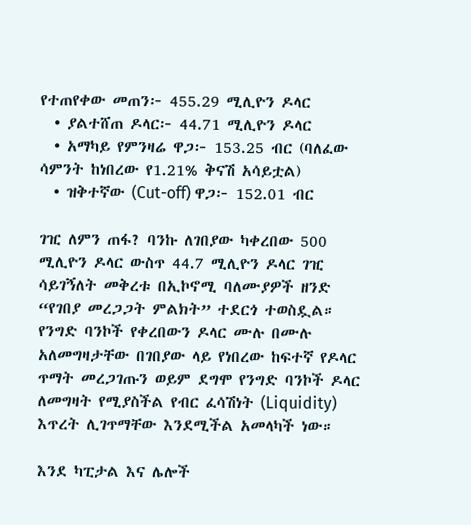የተጠየቀው መጠን፦ 455.29 ሚሊዮን ዶላር
  • ያልተሸጠ ዶላር፦ 44.71 ሚሊዮን ዶላር
  • አማካይ የምንዛሬ ዋጋ፦ 153.25 ብር (ባለፈው ሳምንት ከነበረው የ1.21% ቅናሽ አሳይቷል)
  • ዝቅተኛው (Cut-off) ዋጋ፦ 152.01 ብር

ገዢ ለምን ጠፋ? ባንኩ ለገበያው ካቀረበው 500 ሚሊዮን ዶላር ውስጥ 44.7 ሚሊዮን ዶላር ገዢ ሳይገኝለት መቅረቱ በኢኮኖሚ ባለሙያዎች ዘንድ “የገበያ መረጋጋት ምልክት” ተደርጎ ተወስዷል። የንግድ ባንኮች የቀረበውን ዶላር ሙሉ በሙሉ አለመግዛታቸው በገበያው ላይ የነበረው ከፍተኛ የዶላር ጥማት መረጋገጡን ወይም ደግሞ የንግድ ባንኮች ዶላር ለመግዛት የሚያስችል የብር ፈሳሽነት (Liquidity) እጥረት ሊገጥማቸው እንደሚችል አመላካች ነው።

እንደ ካፒታል እና ሌሎች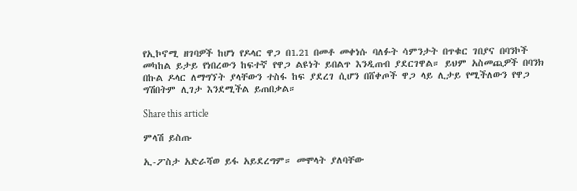የኢኮኖሚ ዘገባዎች ከሆነ የዶላር ዋጋ በ1.21 በመቶ መቀነሱ ባለፉት ሳምንታት በጥቁር ገበያና በባንኮች መካከል ይታይ የነበረውን ከፍተኛ የዋጋ ልዩነት ይበልጥ እንዲጠብ ያደርገዋል። ይህም አስመጪዎች በባንክ በኩል ዶላር ለማግኘት ያላቸውን ተስፋ ከፍ ያደረገ ሲሆን በሸቀጦች ዋጋ ላይ ሊታይ የሚችለውን የዋጋ ግሽበትም ሊገታ እንደሚችል ይጠበቃል።

Share this article

ምላሽ ይስጡ

ኢ-ፖስታ አድራሻወ ይፋ አይደረግም። መሞላት ያለባቸው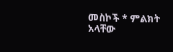መስኮች * ምልክት አላቸው